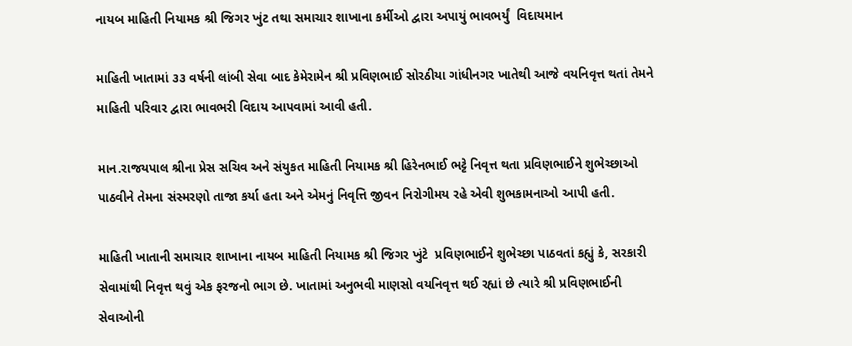નાયબ માહિતી નિયામક શ્રી જિગર ખુંટ તથા સમાચાર શાખાના કર્મીઓ દ્વારા અપાયું ભાવભર્યું  વિદાયમાન

માહિતી ખાતામાં ૩૩ વર્ષની લાંબી સેવા બાદ કેમેરામેન શ્રી પ્રવિણભાઈ સોરઠીયા ગાંધીનગર ખાતેથી આજે વયનિવૃત્ત થતાં તેમને માહિતી પરિવાર દ્વારા ભાવભરી વિદાય આપવામાં આવી હતી.

માન.રાજયપાલ શ્રીના પ્રેસ સચિવ અને સંયુકત માહિતી નિયામક શ્રી હિરેનભાઈ ભટ્ટે નિવૃત્ત થતા પ્રવિણભાઈને શુભેચ્છાઓ પાઠવીને તેમના સંસ્મરણો તાજા કર્યા હતા અને એમનું નિવૃત્તિ જીવન નિરોગીમય રહે એવી શુભકામનાઓ આપી હતી.

માહિતી ખાતાની સમાચાર શાખાના નાયબ માહિતી નિયામક શ્રી જિગર ખુંટે  પ્રવિણભાઈને શુભેચ્છા પાઠવતાં કહ્યું કે, સરકારી સેવામાંથી નિવૃત્ત થવું એક ફરજનો ભાગ છે. ખાતામાં અનુભવી માણસો વયનિવૃત્ત થઈ રહ્યાં છે ત્યારે શ્રી પ્રવિણભાઈની સેવાઓની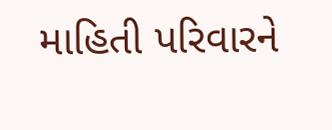માહિતી પરિવારને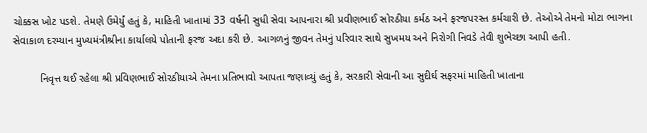ચોક્કસ ખોટ પડશે. તેમણે ઉમેર્યું હતું કે, માહિતી ખાતામાં 33 વર્ષની સુધી સેવા આપનારા શ્રી પ્રવીણભાઈ સોરઠીયા કર્મઠ અને ફરજપરસ્ત કર્મચારી છે. તેઓએ તેમનો મોટા ભાગના સેવાકાળ દરમ્યાન મુખ્યમંત્રીશ્રીના કાર્યાલયે પોતાની ફરજ અદા કરી છે. આગળનું જીવન તેમનું પરિવાર સાથે સુખમય અને નિરોગી નિવડે તેવી શુભેચ્છા આપી હતી.

         નિવૃત્ત થઈ રહેલા શ્રી પ્રવિણભાઈ સોરઠીયાએ તેમના પ્રતિભાવો આપતા જણાવ્યું હતું કે, સરકારી સેવાની આ સુદીર્ઘ સફરમાં માહિતી ખાતાના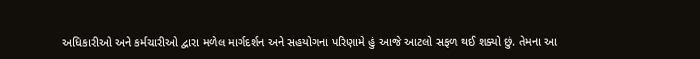અધિકારીઓ અને કર્મચારીઓ દ્વારા મળેલ માર્ગદર્શન અને સહયોગના પરિણામે હું આજે આટલો સફળ થઈ શક્યો છું. તેમના આ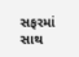સફરમાં સાથ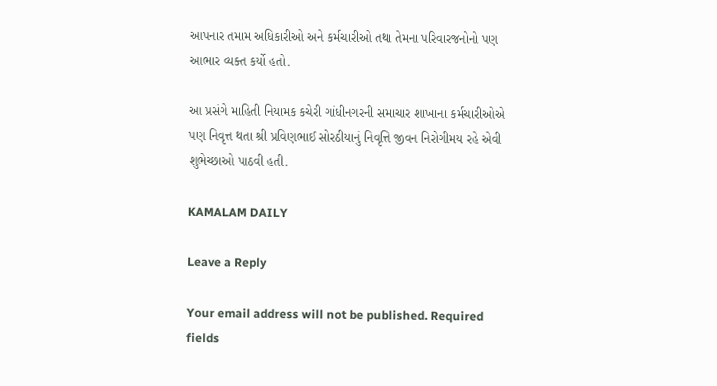આપનાર તમામ અધિકારીઓ અને કર્મચારીઓ તથા તેમના પરિવારજનોનો પણ આભાર વ્યક્ત કર્યો હતો.

આ પ્રસંગે માહિતી નિયામક કચેરી ગાંધીનગરની સમાચાર શાખાના કર્મચારીઓએ પણ નિવૃત્ત થતા શ્રી પ્રવિણભાઈ સોરઠીયાનું નિવૃત્તિ જીવન નિરોગીમય રહે એવી શુભેચ્છાઓ પાઠવી હતી.

KAMALAM DAILY

Leave a Reply

Your email address will not be published. Required fields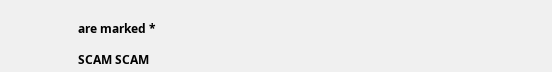are marked *

SCAM SCAM